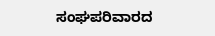ಸಂಘಪರಿವಾರದ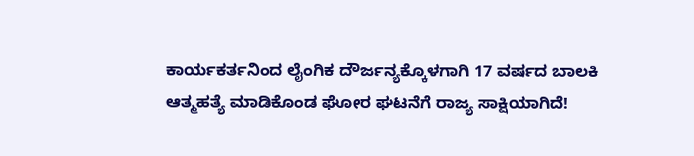ಕಾರ್ಯಕರ್ತನಿಂದ ಲೈಂಗಿಕ ದೌರ್ಜನ್ಯಕ್ಕೊಳಗಾಗಿ 17 ವರ್ಷದ ಬಾಲಕಿ ಆತ್ಮಹತ್ಯೆ ಮಾಡಿಕೊಂಡ ಘೋರ ಘಟನೆಗೆ ರಾಜ್ಯ ಸಾಕ್ಷಿಯಾಗಿದೆ!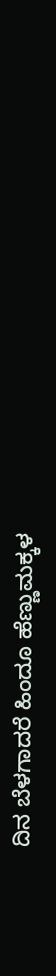ದಿನ ಬೆಳಗಾದರೆ ಹಿಂದೂ ಹೆಣ್ಣುಮಕ್ಕಳ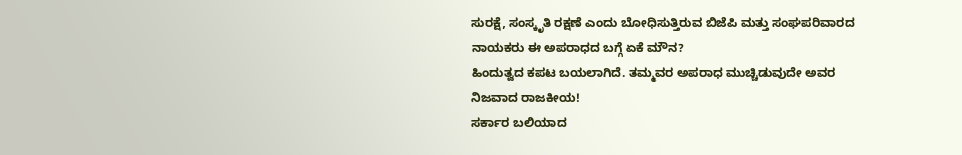ಸುರಕ್ಷೆ, ಸಂಸ್ಕೃತಿ ರಕ್ಷಣೆ ಎಂದು ಬೋಧಿಸುತ್ತಿರುವ ಬಿಜೆಪಿ ಮತ್ತು ಸಂಘಪರಿವಾರದ ನಾಯಕರು ಈ ಅಪರಾಧದ ಬಗ್ಗೆ ಏಕೆ ಮೌನ?
ಹಿಂದುತ್ವದ ಕಪಟ ಬಯಲಾಗಿದೆ. ತಮ್ಮವರ ಅಪರಾಧ ಮುಚ್ಚಿಡುವುದೇ ಅವರ ನಿಜವಾದ ರಾಜಕೀಯ!
ಸರ್ಕಾರ ಬಲಿಯಾದ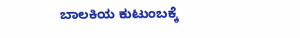ಬಾಲಕಿಯ ಕುಟುಂಬಕ್ಕೆ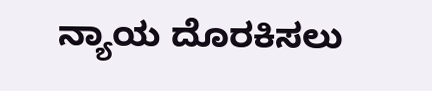ನ್ಯಾಯ ದೊರಕಿಸಲು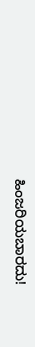ಹಿಂಜರಿಯಬಾರದು!